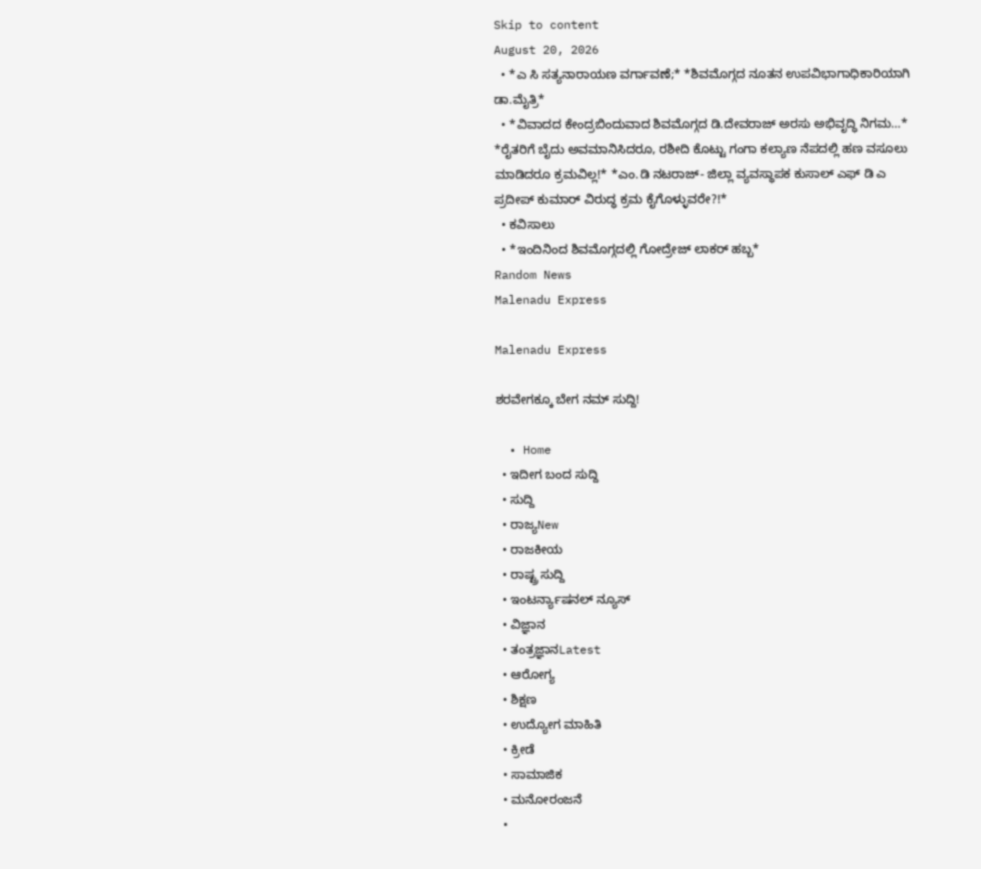Skip to content
August 20, 2026
  • *ಎ ಸಿ ಸತ್ಯನಾರಾಯಣ ವರ್ಗಾವಣೆ;* *ಶಿವಮೊಗ್ಗದ ನೂತನ ಉಪವಿಭಾಗಾಧಿಕಾರಿಯಾಗಿ ಡಾ.ಮೈತ್ರಿ*
  • *ವಿವಾದದ ಕೇಂದ್ರಬಿಂದುವಾದ ಶಿವಮೊಗ್ಗದ ಡಿ.ದೇವರಾಜ್ ಅರಸು ಅಭಿವೃದ್ಧಿ ನಿಗಮ…* *ರೈತರಿಗೆ ಬೈದು ಅವಮಾನಿಸಿದರೂ, ರಶೀದಿ ಕೊಟ್ಟು ಗಂಗಾ ಕಲ್ಯಾಣ ನೆಪದಲ್ಲಿ ಹಣ ವಸೂಲು ಮಾಡಿದರೂ ಕ್ರಮವಿಲ್ಲ!* *ಎಂ.ಡಿ ನಟರಾಜ್- ಜಿಲ್ಲಾ ವ್ಯವಸ್ಥಾಪಕ ಕುಸಾಲ್ ಎಫ್ ಡಿ ಎ ಪ್ರದೀಪ್ ಕುಮಾರ್ ವಿರುದ್ಧ ಕ್ರಮ ಕೈಗೊಳ್ಳುವರೇ?!*
  • ಕವಿಸಾಲು
  • *ಇಂದಿನಿಂದ ಶಿವಮೊಗ್ಗದಲ್ಲಿ ಗೋದ್ರೇಜ್ ಲಾಕರ್ ಹಬ್ಬ*
Random News
Malenadu Express

Malenadu Express

ಶರವೇಗಕ್ಕೂ ಬೇಗ ನಮ್ ಸುದ್ದಿ!

  • Home
  • ಇದೀಗ ಬಂದ ಸುದ್ದಿ
  • ಸುದ್ದಿ
  • ರಾಜ್ಯNew
  • ರಾಜಕೀಯ
  • ರಾಷ್ಟ್ರ ಸುದ್ದಿ
  • ಇಂಟರ್ನ್ಯಾಷನಲ್ ನ್ಯೂಸ್
  • ವಿಜ್ಞಾನ
  • ತಂತ್ರಜ್ಞಾನLatest
  • ಆರೋಗ್ಯ
  • ಶಿಕ್ಷಣ
  • ಉದ್ಯೋಗ ಮಾಹಿತಿ
  • ಕ್ರೀಡೆ
  • ಸಾಮಾಜಿಕ
  • ಮನೋರಂಜನೆ
  •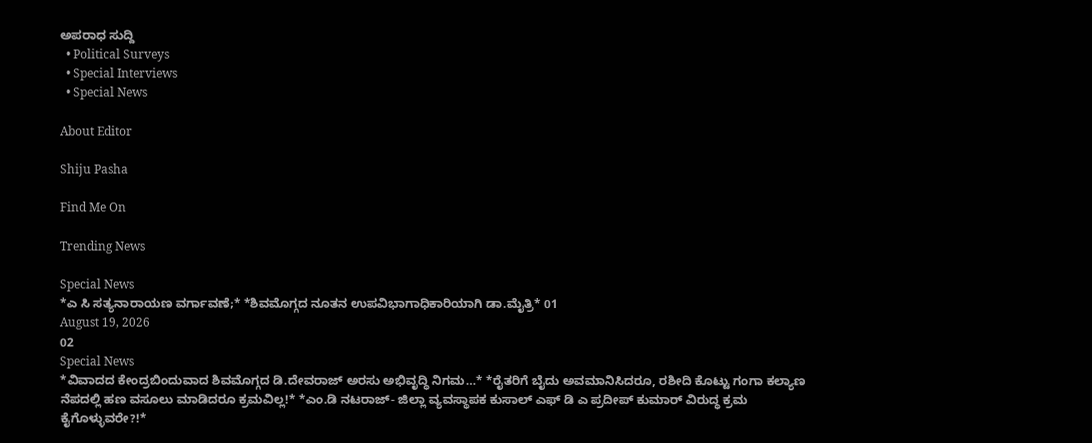ಅಪರಾಧ ಸುದ್ದಿ
  • Political Surveys
  • Special Interviews
  • Special News

About Editor

Shiju Pasha

Find Me On

Trending News

Special News
*ಎ ಸಿ ಸತ್ಯನಾರಾಯಣ ವರ್ಗಾವಣೆ;* *ಶಿವಮೊಗ್ಗದ ನೂತನ ಉಪವಿಭಾಗಾಧಿಕಾರಿಯಾಗಿ ಡಾ.ಮೈತ್ರಿ* 01
August 19, 2026
02
Special News
*ವಿವಾದದ ಕೇಂದ್ರಬಿಂದುವಾದ ಶಿವಮೊಗ್ಗದ ಡಿ.ದೇವರಾಜ್ ಅರಸು ಅಭಿವೃದ್ಧಿ ನಿಗಮ…* *ರೈತರಿಗೆ ಬೈದು ಅವಮಾನಿಸಿದರೂ, ರಶೀದಿ ಕೊಟ್ಟು ಗಂಗಾ ಕಲ್ಯಾಣ ನೆಪದಲ್ಲಿ ಹಣ ವಸೂಲು ಮಾಡಿದರೂ ಕ್ರಮವಿಲ್ಲ!* *ಎಂ.ಡಿ ನಟರಾಜ್- ಜಿಲ್ಲಾ ವ್ಯವಸ್ಥಾಪಕ ಕುಸಾಲ್ ಎಫ್ ಡಿ ಎ ಪ್ರದೀಪ್ ಕುಮಾರ್ ವಿರುದ್ಧ ಕ್ರಮ ಕೈಗೊಳ್ಳುವರೇ?!*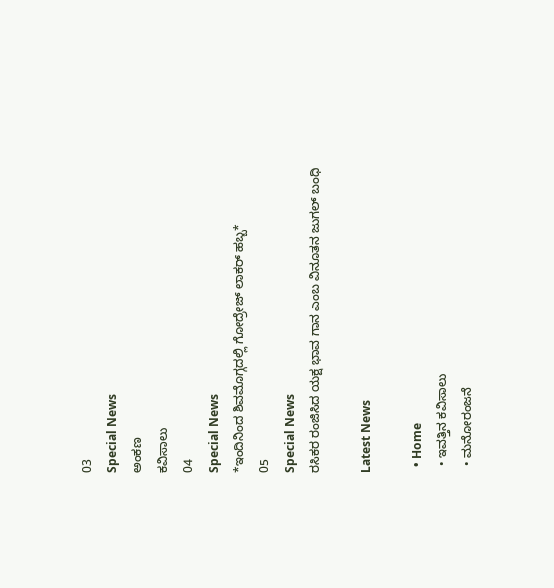03
Special News
ಅಂಕಣ
ಕವಿಸಾಲು
04
Special News
*ಇಂದಿನಿಂದ ಶಿವಮೊಗ್ಗದಲ್ಲಿ ಗೋದ್ರೇಜ್ ಲಾಕರ್ ಹಬ್ಬ*
05
Special News
ರಸಿಕರ ರಂಜಿಸಿದ ಯಕ್ಷ ಭಾವ ಗಾನ ಎಂಬ ವಿನೂತನ ಜುಗಲ್ ಬಂಧಿ

Latest News

  • Home
  • ಇವತ್ತಿನ ಕವಿಸಾಲು
  • ಮನೋರಂಜನೆ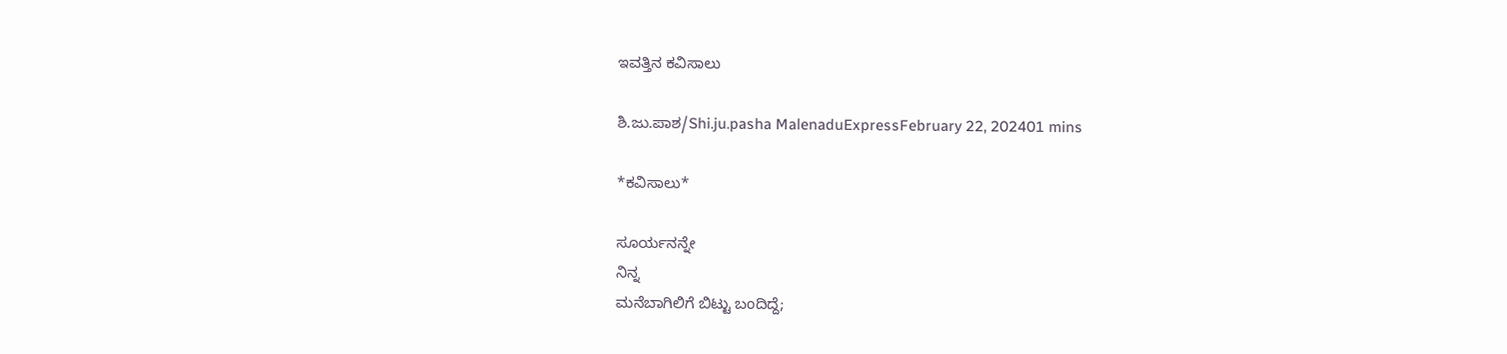ಇವತ್ತಿನ ಕವಿಸಾಲು

ಶಿ.ಜು.ಪಾಶ/Shi.ju.pasha MalenaduExpressFebruary 22, 202401 mins

*ಕವಿಸಾಲು*

ಸೂರ್ಯನನ್ನೇ
ನಿನ್ನ
ಮನೆಬಾಗಿಲಿಗೆ ಬಿಟ್ಟು ಬಂದಿದ್ದೆ;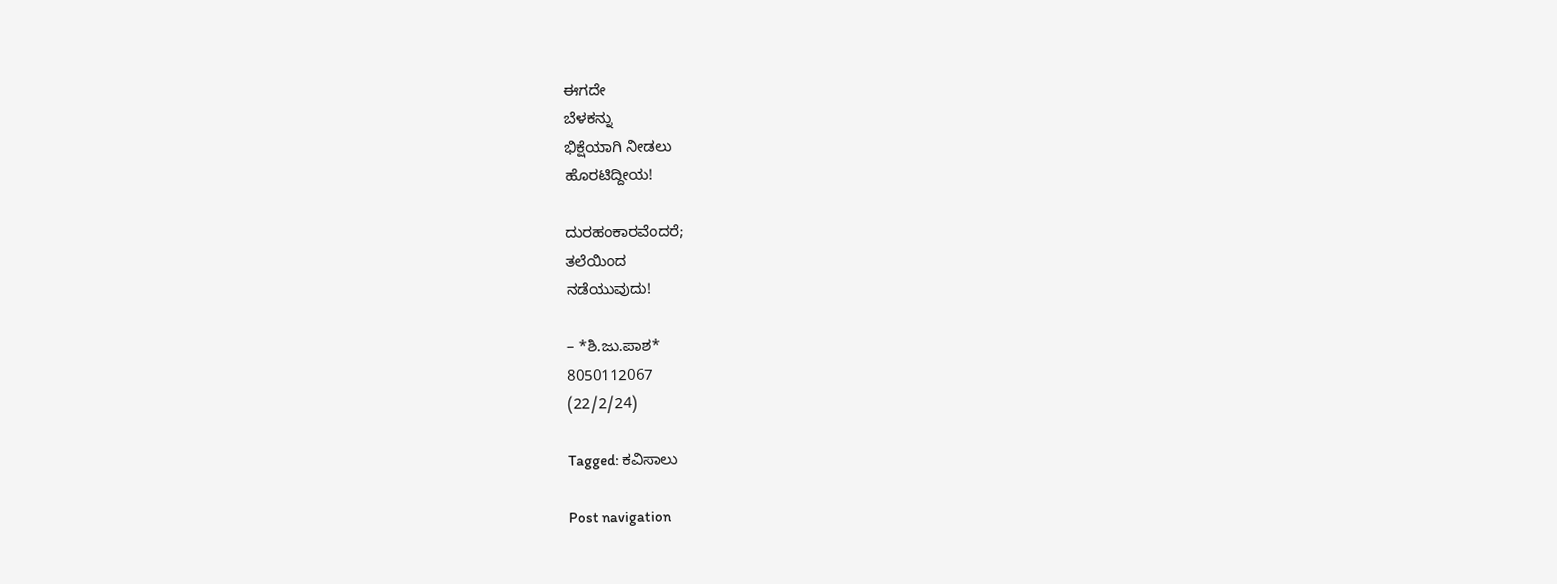ಈಗದೇ
ಬೆಳಕನ್ನು
ಭಿಕ್ಷೆಯಾಗಿ ನೀಡಲು
ಹೊರಟಿದ್ದೀಯ!

ದುರಹಂಕಾರವೆಂದರೆ;
ತಲೆಯಿಂದ
ನಡೆಯುವುದು!

– *ಶಿ.ಜು.ಪಾಶ*
8050112067
(22/2/24)

Tagged: ಕವಿಸಾಲು

Post navigation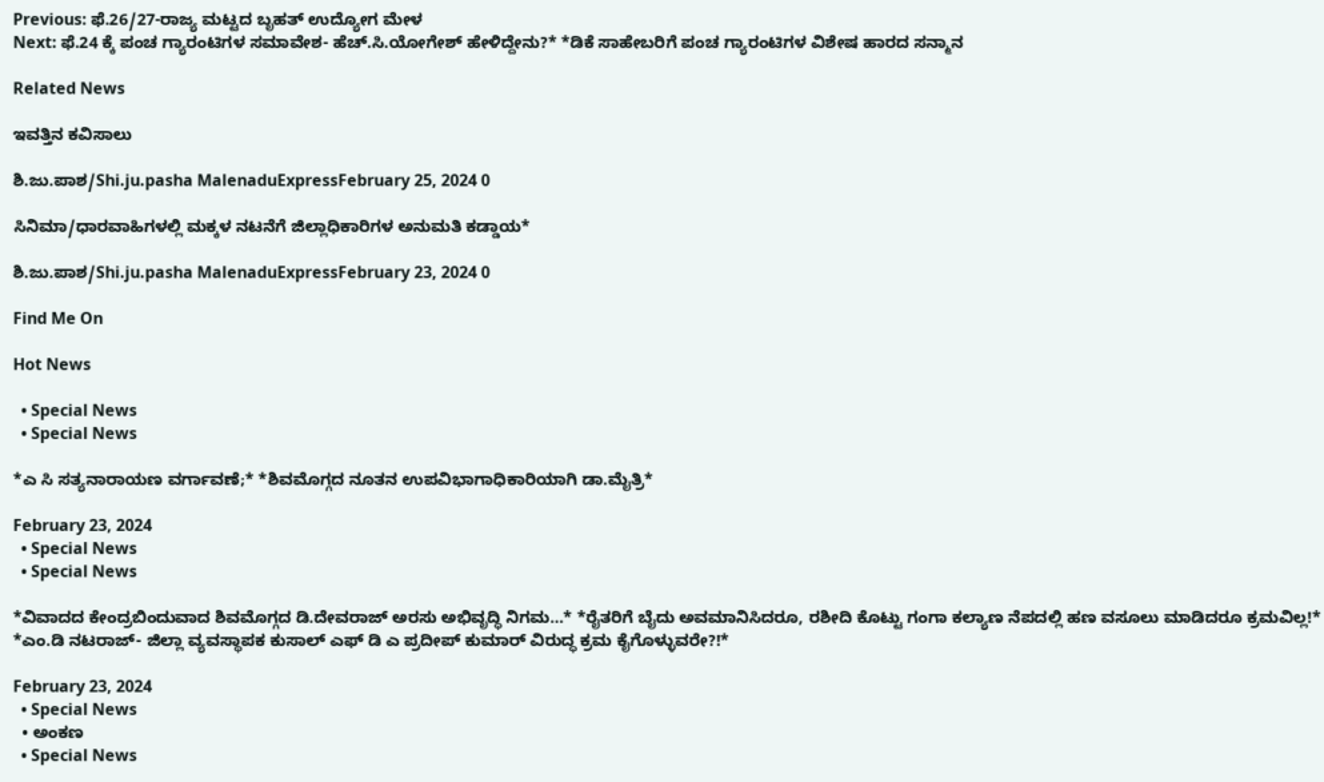Previous: ಫೆ.26/27-ರಾಜ್ಯ ಮಟ್ಟದ ಬೃಹತ್ ಉದ್ಯೋಗ ಮೇಳ
Next: ಫೆ.24 ಕ್ಕೆ ಪಂಚ ಗ್ಯಾರಂಟಿಗಳ ಸಮಾವೇಶ- ಹೆಚ್.ಸಿ.ಯೋಗೇಶ್ ಹೇಳಿದ್ದೇನು?* *ಡಿಕೆ ಸಾಹೇಬರಿಗೆ ಪಂಚ ಗ್ಯಾರಂಟಿಗಳ ವಿಶೇಷ ಹಾರದ ಸನ್ಮಾನ

Related News

ಇವತ್ತಿನ ಕವಿಸಾಲು

ಶಿ.ಜು.ಪಾಶ/Shi.ju.pasha MalenaduExpressFebruary 25, 2024 0

ಸಿನಿಮಾ/ಧಾರವಾಹಿಗಳಲ್ಲಿ ಮಕ್ಕಳ ನಟನೆಗೆ ಜಿಲ್ಲಾಧಿಕಾರಿಗಳ ಅನುಮತಿ ಕಡ್ಡಾಯ*

ಶಿ.ಜು.ಪಾಶ/Shi.ju.pasha MalenaduExpressFebruary 23, 2024 0

Find Me On

Hot News

  • Special News
  • Special News

*ಎ ಸಿ ಸತ್ಯನಾರಾಯಣ ವರ್ಗಾವಣೆ;* *ಶಿವಮೊಗ್ಗದ ನೂತನ ಉಪವಿಭಾಗಾಧಿಕಾರಿಯಾಗಿ ಡಾ.ಮೈತ್ರಿ*

February 23, 2024
  • Special News
  • Special News

*ವಿವಾದದ ಕೇಂದ್ರಬಿಂದುವಾದ ಶಿವಮೊಗ್ಗದ ಡಿ.ದೇವರಾಜ್ ಅರಸು ಅಭಿವೃದ್ಧಿ ನಿಗಮ…* *ರೈತರಿಗೆ ಬೈದು ಅವಮಾನಿಸಿದರೂ, ರಶೀದಿ ಕೊಟ್ಟು ಗಂಗಾ ಕಲ್ಯಾಣ ನೆಪದಲ್ಲಿ ಹಣ ವಸೂಲು ಮಾಡಿದರೂ ಕ್ರಮವಿಲ್ಲ!* *ಎಂ.ಡಿ ನಟರಾಜ್- ಜಿಲ್ಲಾ ವ್ಯವಸ್ಥಾಪಕ ಕುಸಾಲ್ ಎಫ್ ಡಿ ಎ ಪ್ರದೀಪ್ ಕುಮಾರ್ ವಿರುದ್ಧ ಕ್ರಮ ಕೈಗೊಳ್ಳುವರೇ?!*

February 23, 2024
  • Special News
  • ಅಂಕಣ
  • Special News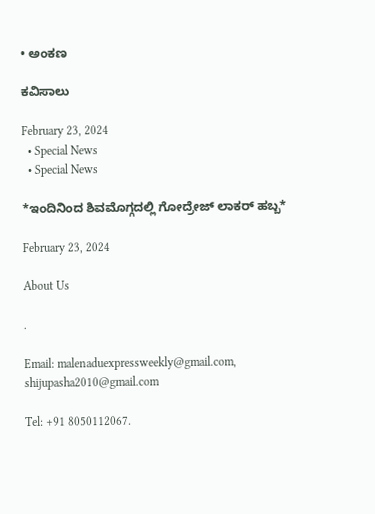• ಅಂಕಣ

ಕವಿಸಾಲು

February 23, 2024
  • Special News
  • Special News

*ಇಂದಿನಿಂದ ಶಿವಮೊಗ್ಗದಲ್ಲಿ ಗೋದ್ರೇಜ್ ಲಾಕರ್ ಹಬ್ಬ*

February 23, 2024

About Us

.

Email: malenaduexpressweekly@gmail.com,
shijupasha2010@gmail.com

Tel: +91 8050112067.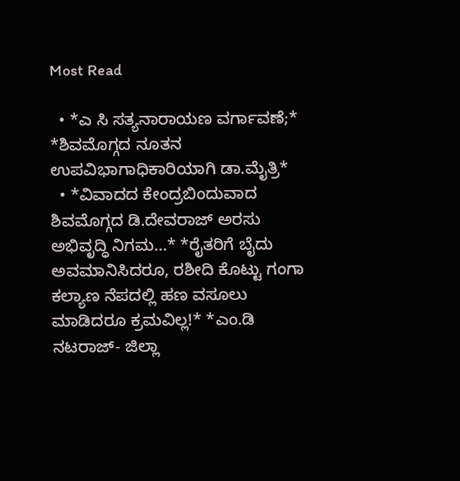Most Read

  • *ಎ ಸಿ ಸತ್ಯನಾರಾಯಣ ವರ್ಗಾವಣೆ;* *ಶಿವಮೊಗ್ಗದ ನೂತನ ಉಪವಿಭಾಗಾಧಿಕಾರಿಯಾಗಿ ಡಾ.ಮೈತ್ರಿ*
  • *ವಿವಾದದ ಕೇಂದ್ರಬಿಂದುವಾದ ಶಿವಮೊಗ್ಗದ ಡಿ.ದೇವರಾಜ್ ಅರಸು ಅಭಿವೃದ್ಧಿ ನಿಗಮ…* *ರೈತರಿಗೆ ಬೈದು ಅವಮಾನಿಸಿದರೂ, ರಶೀದಿ ಕೊಟ್ಟು ಗಂಗಾ ಕಲ್ಯಾಣ ನೆಪದಲ್ಲಿ ಹಣ ವಸೂಲು ಮಾಡಿದರೂ ಕ್ರಮವಿಲ್ಲ!* *ಎಂ.ಡಿ ನಟರಾಜ್- ಜಿಲ್ಲಾ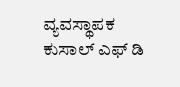ವ್ಯವಸ್ಥಾಪಕ ಕುಸಾಲ್ ಎಫ್ ಡಿ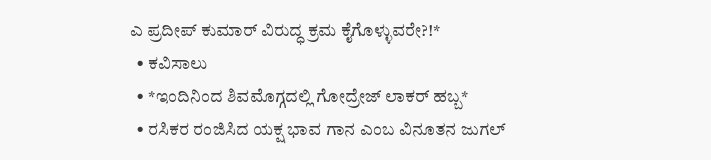ಎ ಪ್ರದೀಪ್ ಕುಮಾರ್ ವಿರುದ್ಧ ಕ್ರಮ ಕೈಗೊಳ್ಳುವರೇ?!*
  • ಕವಿಸಾಲು
  • *ಇಂದಿನಿಂದ ಶಿವಮೊಗ್ಗದಲ್ಲಿ ಗೋದ್ರೇಜ್ ಲಾಕರ್ ಹಬ್ಬ*
  • ರಸಿಕರ ರಂಜಿಸಿದ ಯಕ್ಷ ಭಾವ ಗಾನ ಎಂಬ ವಿನೂತನ ಜುಗಲ್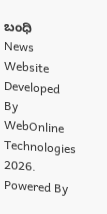ಬಂಧಿ
News Website Developed By WebOnline Technologies 2026. Powered By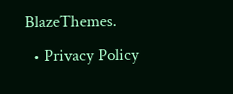BlazeThemes.
  • Privacy Policy